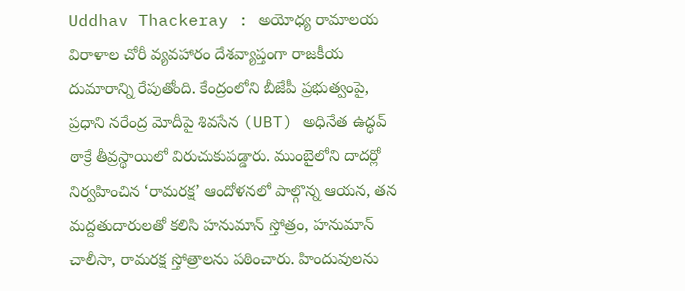Uddhav Thackeray : అయోధ్య రామాలయ విరాళాల చోరీ వ్యవహారం దేశవ్యాప్తంగా రాజకీయ దుమారాన్ని రేపుతోంది. కేంద్రంలోని బీజేపీ ప్రభుత్వంపై, ప్రధాని నరేంద్ర మోదీపై శివసేన (UBT) అధినేత ఉద్ధవ్ ఠాక్రే తీవ్రస్థాయిలో విరుచుకుపడ్డారు. ముంబైలోని దాదర్లో నిర్వహించిన ‘రామరక్ష’ ఆందోళనలో పాల్గొన్న ఆయన, తన మద్దతుదారులతో కలిసి హనుమాన్ స్తోత్రం, హనుమాన్ చాలీసా, రామరక్ష స్తోత్రాలను పఠించారు. హిందువులను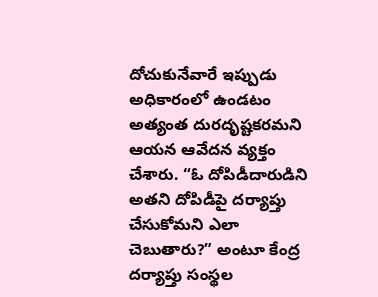దోచుకునేవారే ఇప్పుడు అధికారంలో ఉండటం అత్యంత దురదృష్టకరమని ఆయన ఆవేదన వ్యక్తం చేశారు. “ఓ దోపిడీదారుడిని అతని దోపిడీపై దర్యాప్తు చేసుకోమని ఎలా చెబుతారు?” అంటూ కేంద్ర దర్యాప్తు సంస్థల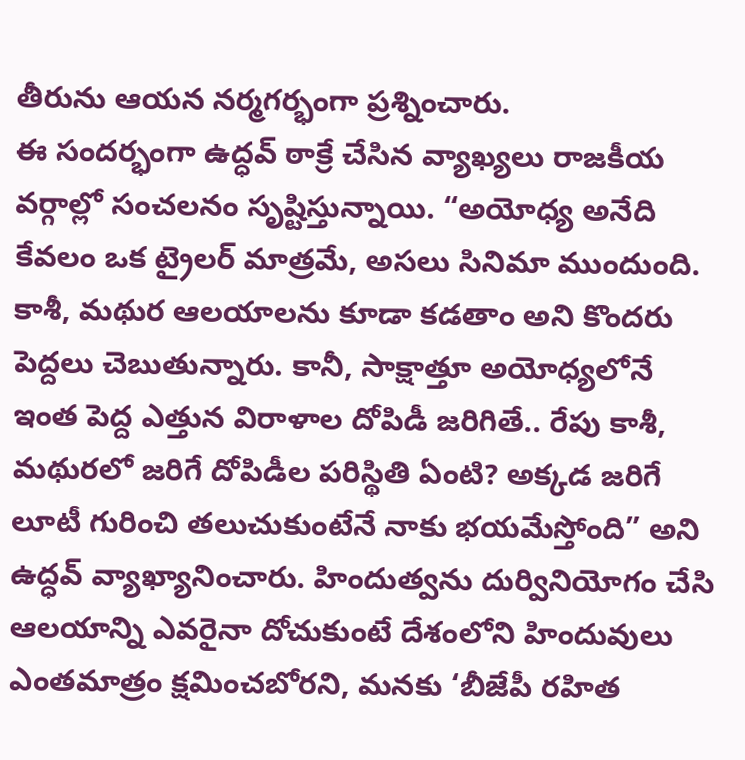తీరును ఆయన నర్మగర్భంగా ప్రశ్నించారు.
ఈ సందర్భంగా ఉద్ధవ్ ఠాక్రే చేసిన వ్యాఖ్యలు రాజకీయ వర్గాల్లో సంచలనం సృష్టిస్తున్నాయి. “అయోధ్య అనేది కేవలం ఒక ట్రైలర్ మాత్రమే, అసలు సినిమా ముందుంది. కాశీ, మథుర ఆలయాలను కూడా కడతాం అని కొందరు పెద్దలు చెబుతున్నారు. కానీ, సాక్షాత్తూ అయోధ్యలోనే ఇంత పెద్ద ఎత్తున విరాళాల దోపిడీ జరిగితే.. రేపు కాశీ, మథురలో జరిగే దోపిడీల పరిస్థితి ఏంటి? అక్కడ జరిగే లూటీ గురించి తలుచుకుంటేనే నాకు భయమేస్తోంది” అని ఉద్ధవ్ వ్యాఖ్యానించారు. హిందుత్వను దుర్వినియోగం చేసి ఆలయాన్ని ఎవరైనా దోచుకుంటే దేశంలోని హిందువులు ఎంతమాత్రం క్షమించబోరని, మనకు ‘బీజేపీ రహిత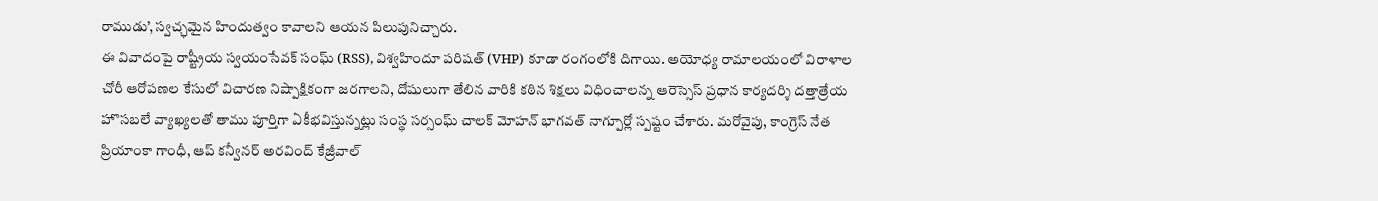రాముడు’, స్వచ్ఛమైన హిందుత్వం కావాలని ఆయన పిలుపునిచ్చారు.
ఈ వివాదంపై రాష్ట్రీయ స్వయంసేవక్ సంఘ్ (RSS), విశ్వహిందూ పరిషత్ (VHP) కూడా రంగంలోకి దిగాయి. అయోధ్య రామాలయంలో విరాళాల చోరీ ఆరోపణల కేసులో విచారణ నిష్పాక్షికంగా జరగాలని, దోషులుగా తేలిన వారికి కఠిన శిక్షలు విధించాలన్న ఆరెస్సెస్ ప్రధాన కార్యదర్శి దత్తాత్రేయ హొసబలే వ్యాఖ్యలతో తాము పూర్తిగా ఏకీభవిస్తున్నట్లు సంస్థ సర్సంఘ్ చాలక్ మోహన్ భాగవత్ నాగ్పూర్లో స్పష్టం చేశారు. మరోవైపు, కాంగ్రెస్ నేత ప్రియాంకా గాంధీ, ఆప్ కన్వీనర్ అరవింద్ కేజ్రీవాల్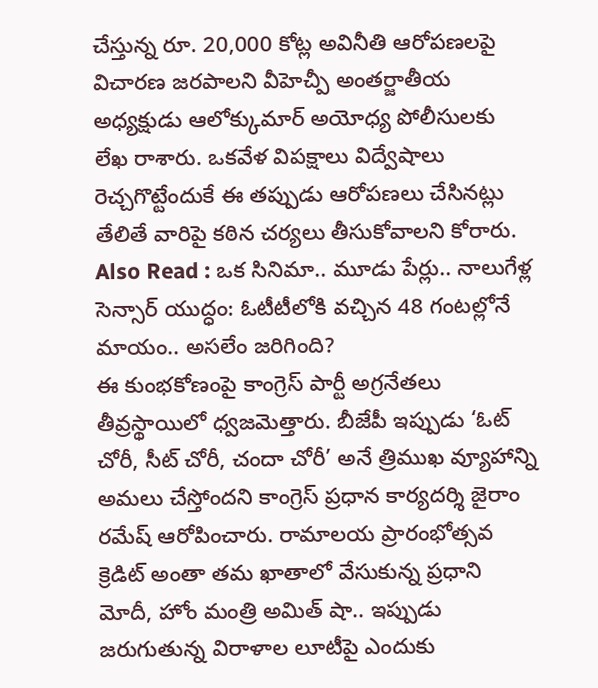చేస్తున్న రూ. 20,000 కోట్ల అవినీతి ఆరోపణలపై విచారణ జరపాలని వీహెచ్పీ అంతర్జాతీయ అధ్యక్షుడు ఆలోక్కుమార్ అయోధ్య పోలీసులకు లేఖ రాశారు. ఒకవేళ విపక్షాలు విద్వేషాలు రెచ్చగొట్టేందుకే ఈ తప్పుడు ఆరోపణలు చేసినట్లు తేలితే వారిపై కఠిన చర్యలు తీసుకోవాలని కోరారు.
Also Read : ఒక సినిమా.. మూడు పేర్లు.. నాలుగేళ్ల సెన్సార్ యుద్ధం: ఓటీటీలోకి వచ్చిన 48 గంటల్లోనే మాయం.. అసలేం జరిగింది?
ఈ కుంభకోణంపై కాంగ్రెస్ పార్టీ అగ్రనేతలు తీవ్రస్థాయిలో ధ్వజమెత్తారు. బీజేపీ ఇప్పుడు ‘ఓట్ చోరీ, సీట్ చోరీ, చందా చోరీ’ అనే త్రిముఖ వ్యూహాన్ని అమలు చేస్తోందని కాంగ్రెస్ ప్రధాన కార్యదర్శి జైరాం రమేష్ ఆరోపించారు. రామాలయ ప్రారంభోత్సవ క్రెడిట్ అంతా తమ ఖాతాలో వేసుకున్న ప్రధాని మోదీ, హోం మంత్రి అమిత్ షా.. ఇప్పుడు జరుగుతున్న విరాళాల లూటీపై ఎందుకు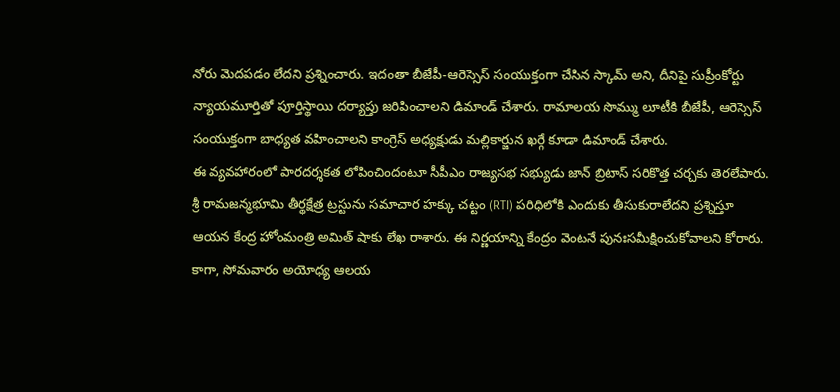నోరు మెదపడం లేదని ప్రశ్నించారు. ఇదంతా బీజేపీ-ఆరెస్సెస్ సంయుక్తంగా చేసిన స్కామ్ అని, దీనిపై సుప్రీంకోర్టు న్యాయమూర్తితో పూర్తిస్థాయి దర్యాప్తు జరిపించాలని డిమాండ్ చేశారు. రామాలయ సొమ్ము లూటీకి బీజేపీ, ఆరెస్సెస్ సంయుక్తంగా బాధ్యత వహించాలని కాంగ్రెస్ అధ్యక్షుడు మల్లికార్జున ఖర్గే కూడా డిమాండ్ చేశారు.
ఈ వ్యవహారంలో పారదర్శకత లోపించిందంటూ సీపీఎం రాజ్యసభ సభ్యుడు జాన్ బ్రిటాస్ సరికొత్త చర్చకు తెరలేపారు. శ్రీ రామజన్మభూమి తీర్థక్షేత్ర ట్రస్టును సమాచార హక్కు చట్టం (RTI) పరిధిలోకి ఎందుకు తీసుకురాలేదని ప్రశ్నిస్తూ ఆయన కేంద్ర హోంమంత్రి అమిత్ షాకు లేఖ రాశారు. ఈ నిర్ణయాన్ని కేంద్రం వెంటనే పునఃసమీక్షించుకోవాలని కోరారు. కాగా, సోమవారం అయోధ్య ఆలయ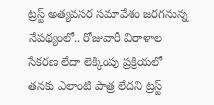ట్రస్ట్ అత్యవసర సమావేశం జరగనున్న నేపథ్యంలో.. రోజువారీ విరాళాల సేకరణ లేదా లెక్కింపు ప్రక్రియలో తనకు ఎలాంటి పాత్ర లేదని ట్రస్ట్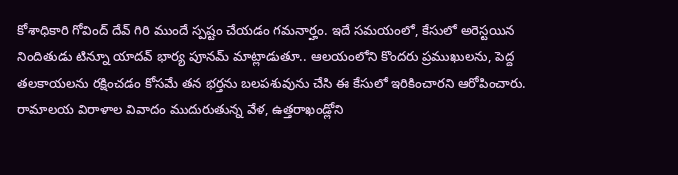కోశాధికారి గోవింద్ దేవ్ గిరి ముందే స్పష్టం చేయడం గమనార్హం. ఇదే సమయంలో, కేసులో అరెస్టయిన నిందితుడు టిన్నూ యాదవ్ భార్య పూనమ్ మాట్లాడుతూ.. ఆలయంలోని కొందరు ప్రముఖులను, పెద్ద తలకాయలను రక్షించడం కోసమే తన భర్తను బలపశువును చేసి ఈ కేసులో ఇరికించారని ఆరోపించారు.
రామాలయ విరాళాల వివాదం ముదురుతున్న వేళ, ఉత్తరాఖండ్లోని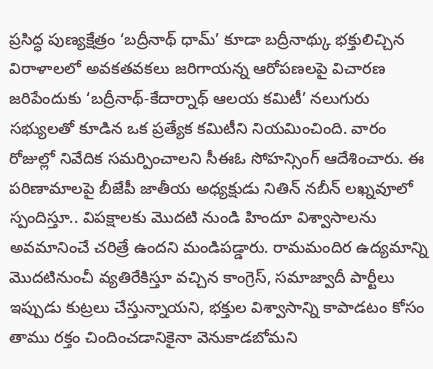ప్రసిద్ధ పుణ్యక్షేత్రం ‘బద్రీనాథ్ ధామ్’ కూడా బద్రీనాథ్కు భక్తులిచ్చిన విరాళాలలో అవకతవకలు జరిగాయన్న ఆరోపణలపై విచారణ జరిపేందుకు ‘బద్రీనాథ్-కేదార్నాథ్ ఆలయ కమిటీ’ నలుగురు సభ్యులతో కూడిన ఒక ప్రత్యేక కమిటీని నియమించింది. వారం రోజుల్లో నివేదిక సమర్పించాలని సీఈఓ సోహన్సింగ్ ఆదేశించారు. ఈ పరిణామాలపై బీజేపీ జాతీయ అధ్యక్షుడు నితిన్ నబీన్ లఖ్నవూలో స్పందిస్తూ.. విపక్షాలకు మొదటి నుండి హిందూ విశ్వాసాలను అవమానించే చరిత్రే ఉందని మండిపడ్డారు. రామమందిర ఉద్యమాన్ని మొదటినుంచీ వ్యతిరేకిస్తూ వచ్చిన కాంగ్రెస్, సమాజ్వాదీ పార్టీలు ఇప్పుడు కుట్రలు చేస్తున్నాయని, భక్తుల విశ్వాసాన్ని కాపాడటం కోసం తాము రక్తం చిందించడానికైనా వెనుకాడబోమని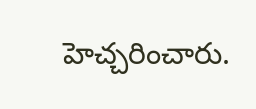హెచ్చరించారు.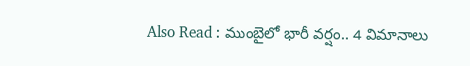Also Read : ముంబైలో భారీ వర్షం.. 4 విమానాలు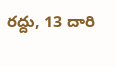రద్దు, 13 దారి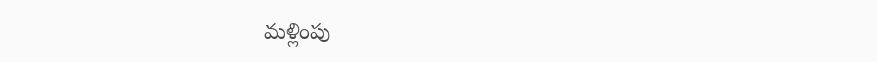మళ్లింపు